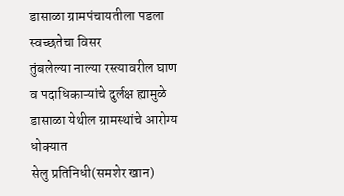डासाळा ग्रामपंचायतीला पडला स्वच्छतेचा विसर
तुंबलेल्या नाल्या रस्त्यावरील घाण व पदाधिकाऱ्यांचे दुर्लक्ष ह्यामुळे डासाळा येथील ग्रामस्थांचे आरोग्य धोक्यात
सेलु प्रतिनिधी(समशेर खान)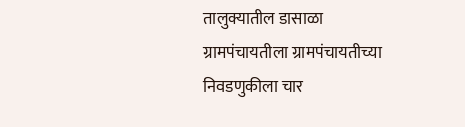तालुक्यातील डासाळा ग्रामपंचायतीला ग्रामपंचायतीच्या निवडणुकीला चार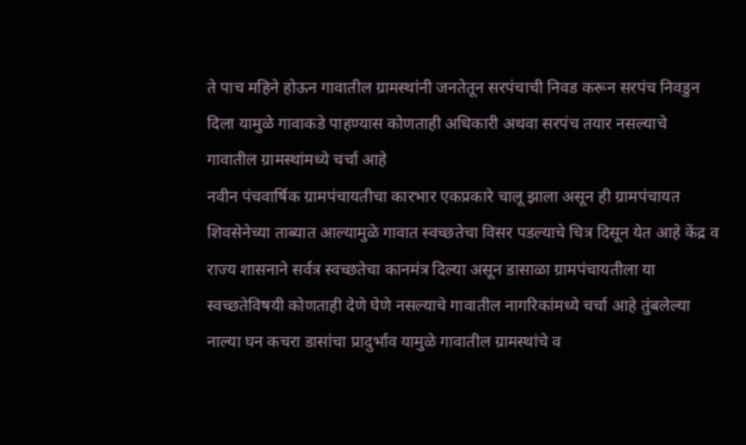ते पाच महिने होऊन गावातील ग्रामस्थांनी जनतेतून सरपंचाची निवड करून सरपंच निवडुन दिला यामुळे गावाकडे पाहण्यास कोणताही अधिकारी अथवा सरपंच तयार नसल्याचे गावातील ग्रामस्थांमध्ये चर्चा आहे
नवीन पंचवार्षिक ग्रामपंचायतीचा कारभार एकप्रकारे चालू झाला असून ही ग्रामपंचायत शिवसेनेच्या ताब्यात आल्यामुळे गावात स्वच्छतेचा विसर पडल्याचे चित्र दिसून येत आहे केंद्र व राज्य शासनाने सर्वत्र स्वच्छतेचा कानमंत्र दिल्या असून डासाळा ग्रामपंचायतीला या स्वच्छतेविषयी कोणताही देणे घेणे नसल्याचे गावातील नागरिकांमध्ये चर्चा आहे तुंबलेल्या नाल्या घन कचरा डासांचा प्रादुर्भाव यामुळे गावातील ग्रामस्थांचे व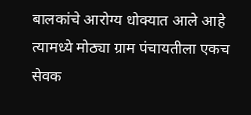बालकांचे आरोग्य धोक्यात आले आहे त्यामध्ये मोठ्या ग्राम पंचायतीला एकच सेवक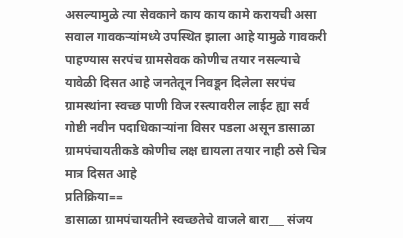असल्यामुळे त्या सेवकाने काय काय कामे करायची असा सवाल गावकऱ्यांमध्ये उपस्थित झाला आहे यामुळे गावकरी पाहण्यास सरपंच ग्रामसेवक कोणीच तयार नसल्याचे यावेळी दिसत आहे जनतेतून निवडून दिलेला सरपंच ग्रामस्थांना स्वच्छ पाणी विज रस्त्यावरील लाईट ह्या सर्व गोष्टी नवीन पदाधिकाऱ्यांना विसर पडला असून डासाळा ग्रामपंचायतीकडे कोणीच लक्ष द्यायला तयार नाही ठसे चित्र मात्र दिसत आहे
प्रतिक्रिया==
डासाळा ग्रामपंचायतीने स्वच्छतेचे वाजले बारा___ संजय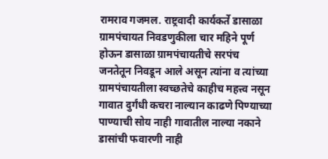रामराव गजमल. राष्ट्रवादी कार्यकर्ते डासाळा
ग्रामपंचायत निवडणुकीला चार महिने पूर्ण होऊन डासाळा ग्रामपंचायतीचे सरपंच जनतेतून निवडून आले असून त्यांना व त्यांच्या ग्रामपंचायतीला स्वच्छतेचे काहीच महत्त्व नसून गावात दुर्गंधी कचरा नाल्यान काढणे पिण्याच्या पाण्याची सोय नाही गावातील नाल्या नकाने डासांची फवारणी नाही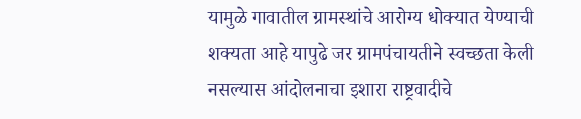यामुळे गावातील ग्रामस्थांचे आरोग्य धोक्यात येण्याची शक्यता आहे यापुढे जर ग्रामपंचायतीने स्वच्छता केली नसल्यास आंदोलनाचा इशारा राष्ट्रवादीचे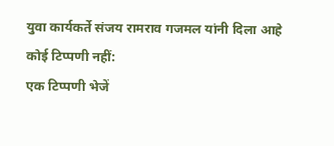युवा कार्यकर्ते संजय रामराव गजमल यांनी दिला आहे
कोई टिप्पणी नहीं:
एक टिप्पणी भेजें